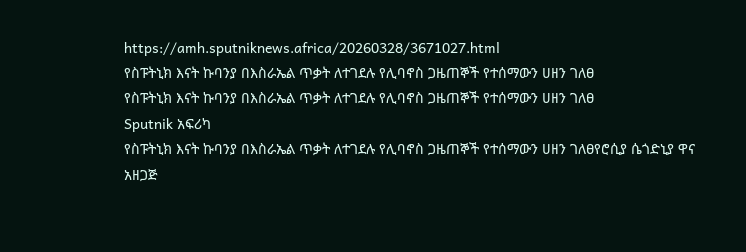https://amh.sputniknews.africa/20260328/3671027.html
የስፑትኒክ እናት ኩባንያ በእስራኤል ጥቃት ለተገደሉ የሊባኖስ ጋዜጠኞች የተሰማውን ሀዘን ገለፀ
የስፑትኒክ እናት ኩባንያ በእስራኤል ጥቃት ለተገደሉ የሊባኖስ ጋዜጠኞች የተሰማውን ሀዘን ገለፀ
Sputnik አፍሪካ
የስፑትኒክ እናት ኩባንያ በእስራኤል ጥቃት ለተገደሉ የሊባኖስ ጋዜጠኞች የተሰማውን ሀዘን ገለፀየሮሲያ ሴጎድኒያ ዋና አዘጋጅ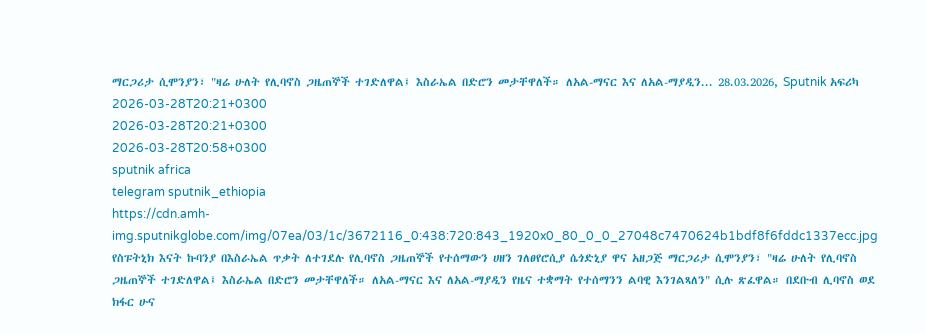ማርጋሪታ ሲሞንያን፣ "ዛሬ ሁለት የሊባኖስ ጋዜጠኞች ተገድለዋል፤ እስራኤል በድሮን መታቸዋለች። ለአል-ማናር እና ለአል-ማያዲን... 28.03.2026, Sputnik አፍሪካ
2026-03-28T20:21+0300
2026-03-28T20:21+0300
2026-03-28T20:58+0300
sputnik africa
telegram sputnik_ethiopia
https://cdn.amh-img.sputnikglobe.com/img/07ea/03/1c/3672116_0:438:720:843_1920x0_80_0_0_27048c7470624b1bdf8f6fddc1337ecc.jpg
የስፑትኒክ እናት ኩባንያ በእስራኤል ጥቃት ለተገደሉ የሊባኖስ ጋዜጠኞች የተሰማውን ሀዘን ገለፀየሮሲያ ሴጎድኒያ ዋና አዘጋጅ ማርጋሪታ ሲሞንያን፣ "ዛሬ ሁለት የሊባኖስ ጋዜጠኞች ተገድለዋል፤ እስራኤል በድሮን መታቸዋለች። ለአል-ማናር እና ለአል-ማያዲን የዜና ተቋማት የተሰማንን ልባዊ እንገልጻለን" ሲሉ ጽፈዋል። በደቡብ ሊባኖስ ወደ ክፋር ሁና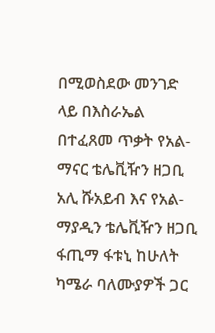በሚወስደው መንገድ ላይ በእስራኤል በተፈጸመ ጥቃት የአል-ማናር ቴሌቪዥን ዘጋቢ አሊ ሹአይብ እና የአል-ማያዲን ቴሌቪዥን ዘጋቢ ፋጢማ ፋቱኒ ከሁለት ካሜራ ባለሙያዎች ጋር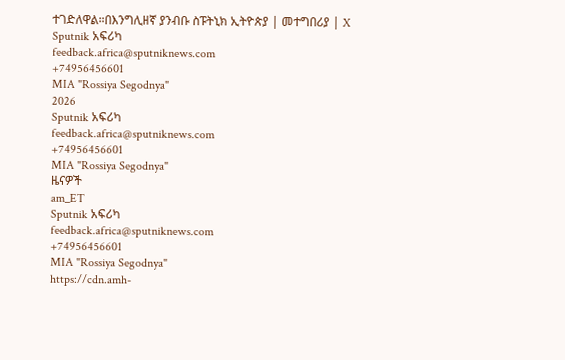ተገድለዋል።በእንግሊዘኛ ያንብቡ ስፑትኒክ ኢትዮጵያ | መተግበሪያ | X
Sputnik አፍሪካ
feedback.africa@sputniknews.com
+74956456601
MIA "Rossiya Segodnya"
2026
Sputnik አፍሪካ
feedback.africa@sputniknews.com
+74956456601
MIA "Rossiya Segodnya"
ዜናዎች
am_ET
Sputnik አፍሪካ
feedback.africa@sputniknews.com
+74956456601
MIA "Rossiya Segodnya"
https://cdn.amh-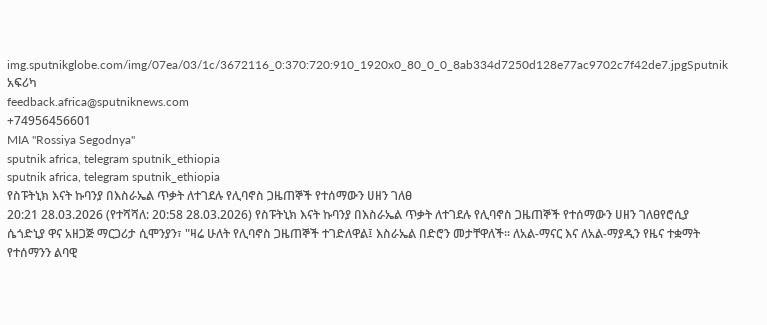img.sputnikglobe.com/img/07ea/03/1c/3672116_0:370:720:910_1920x0_80_0_0_8ab334d7250d128e77ac9702c7f42de7.jpgSputnik አፍሪካ
feedback.africa@sputniknews.com
+74956456601
MIA "Rossiya Segodnya"
sputnik africa, telegram sputnik_ethiopia
sputnik africa, telegram sputnik_ethiopia
የስፑትኒክ እናት ኩባንያ በእስራኤል ጥቃት ለተገደሉ የሊባኖስ ጋዜጠኞች የተሰማውን ሀዘን ገለፀ
20:21 28.03.2026 (የተሻሻለ: 20:58 28.03.2026) የስፑትኒክ እናት ኩባንያ በእስራኤል ጥቃት ለተገደሉ የሊባኖስ ጋዜጠኞች የተሰማውን ሀዘን ገለፀየሮሲያ ሴጎድኒያ ዋና አዘጋጅ ማርጋሪታ ሲሞንያን፣ "ዛሬ ሁለት የሊባኖስ ጋዜጠኞች ተገድለዋል፤ እስራኤል በድሮን መታቸዋለች። ለአል-ማናር እና ለአል-ማያዲን የዜና ተቋማት የተሰማንን ልባዊ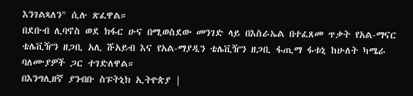እንገልጻለን" ሲሉ ጽፈዋል።
በደቡብ ሊባኖስ ወደ ክፋር ሁና በሚወስደው መንገድ ላይ በእስራኤል በተፈጸመ ጥቃት የአል-ማናር ቴሌቪዥን ዘጋቢ አሊ ሹአይብ እና የአል-ማያዲን ቴሌቪዥን ዘጋቢ ፋጢማ ፋቱኒ ከሁለት ካሜራ ባለሙያዎች ጋር ተገድለዋል።
በእንግሊዘኛ ያንብቡ ስፑትኒክ ኢትዮጵያ |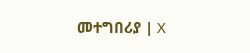መተግበሪያ | X